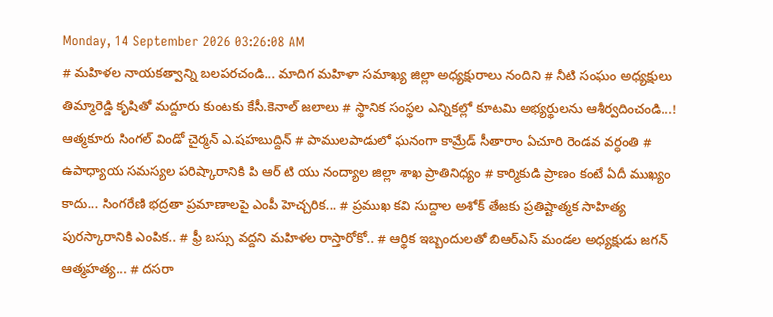Monday, 14 September 2026 03:26:08 AM
# మహిళల నాయకత్వాన్ని బలపరచండి... మాదిగ మహిళా సమాఖ్య జిల్లా అధ్యక్షురాలు నందిని # నీటి సంఘం అధ్యక్షులు తిమ్మారెడ్డి కృషితో మద్దూరు కుంటకు కేసీ.కెనాల్ జలాలు # స్థానిక సంస్థల ఎన్నికల్లో కూటమి అభ్యర్థులను ఆశీర్వదించండి...! ఆత్మకూరు సింగల్ విండో చైర్మన్ ఎ.షహబుద్దిన్ # పాములపాడులో ఘనంగా కామ్రేడ్ సీతారాం ఏచూరి రెండవ వర్ధంతి # ఉపాధ్యాయ సమస్యల పరిష్కారానికి పి ఆర్ టి యు నంద్యాల జిల్లా శాఖ ప్రాతినిధ్యం # కార్మికుడి ప్రాణం కంటే ఏదీ ముఖ్యం కాదు... సింగరేణి భద్రతా ప్రమాణాలపై ఎంపీ హెచ్చరిక... # ప్రముఖ కవి సుద్దాల అశోక్ తేజకు ప్రతిష్టాత్మక సాహిత్య పురస్కారానికి ఎంపిక.. # ఫ్రీ బస్సు వద్దని మహిళల రాస్తారోకో.. # ఆర్థిక ఇబ్బందులతో బిఆర్ఎస్ మండల అధ్యక్షుడు జగన్ ఆత్మహత్య... # దసరా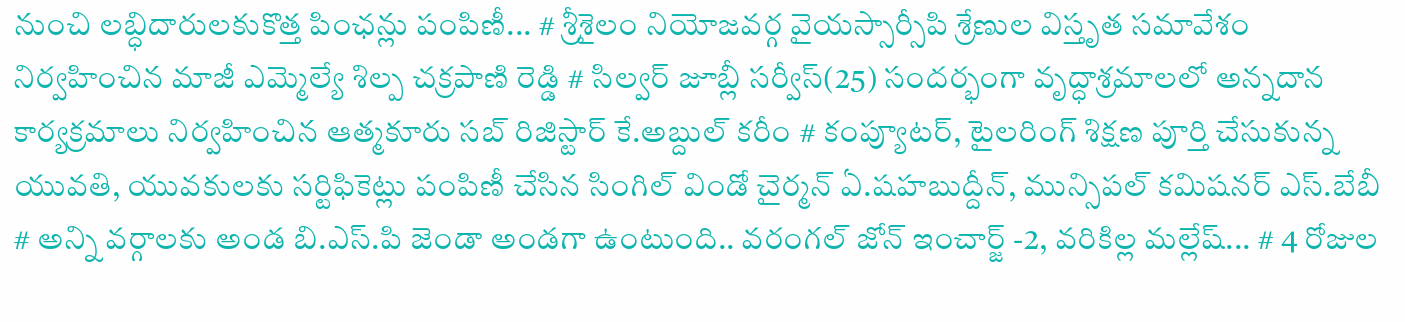నుంచి లబ్ధిదారులకుకొత్త పింఛన్లు పంపిణీ... # శ్రీశైలం నియోజవర్గ వైయస్సార్సీపి శ్రేణుల విస్తృత సమావేశం నిర్వహించిన మాజీ ఎమ్మెల్యే శిల్ప చక్రపాణి రెడ్డి # సిల్వర్ జూబ్లీ సర్వీస్(25) సందర్భంగా వృద్ధాశ్రమాలలో అన్నదాన కార్యక్రమాలు నిర్వహించిన ఆత్మకూరు సబ్ రిజిస్టార్ కే.అబ్దుల్ కరీం # కంప్యూటర్, టైలరింగ్ శిక్షణ పూర్తి చేసుకున్న యువతి, యువకులకు సర్టిఫికెట్లు పంపిణీ చేసిన సింగిల్ విండో చైర్మన్ ఏ.షహబుద్దీన్, మున్సిపల్ కమిషనర్ ఎస్.బేబీ # అన్ని వర్గాలకు అండ బి.ఎస్.పి జెండా అండగా ఉంటుంది.. వరంగల్ జోన్ ఇంచార్జ్ -2, వరికిల్ల మల్లేష్... # 4 రోజుల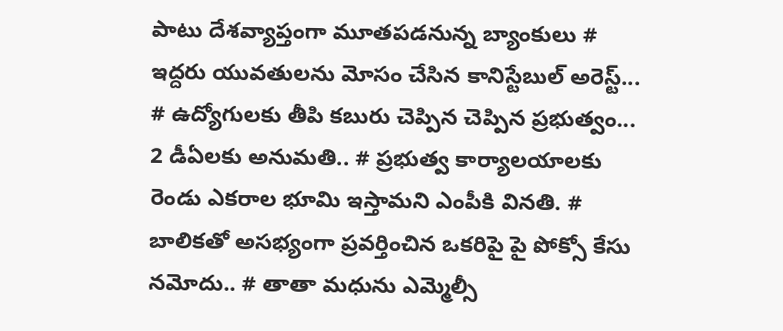పాటు దేశవ్యాప్తంగా మూతపడనున్న బ్యాంకులు # ఇద్దరు యువతులను మోసం చేసిన కానిస్టేబుల్ అరెస్ట్... # ఉద్యోగులకు తీపి కబురు చెప్పిన చెప్పిన ప్రభుత్వం... 2 డీఏలకు అనుమతి.. # ప్రభుత్వ కార్యాలయాలకు రెండు ఎకరాల భూమి ఇస్తామని ఎంపీకి వినతి. # బాలికతో అసభ్యంగా ప్రవర్తించిన ఒకరిపై పై పోక్సో కేసు నమోదు.. # తాతా మధును ఎమ్మెల్సీ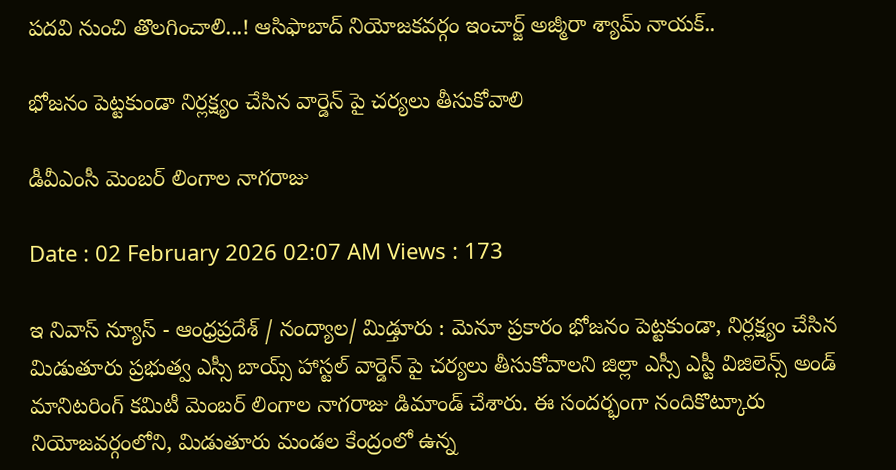పదవి నుంచి తొలగించాలి...! ఆసిఫాబాద్ నియోజకవర్గం ఇంచార్జ్ అజ్మీరా శ్యామ్ నాయక్..

భోజనం పెట్టకుండా నిర్లక్ష్యం చేసిన వార్డెన్ పై చర్యలు తీసుకోవాలి

డీవీఎంసీ మెంబర్ లింగాల నాగరాజు

Date : 02 February 2026 02:07 AM Views : 173

ఇ నివాస్ న్యూస్ - ఆంధ్రప్రదేశ్ / నంద్యాల/ మిడ్తూరు : మెనూ ప్రకారం భోజనం పెట్టకుండా, నిర్లక్ష్యం చేసిన మిడుతూరు ప్రభుత్వ ఎస్సీ బాయ్స్ హాస్టల్ వార్డెన్ పై చర్యలు తీసుకోవాలని జిల్లా ఎస్సీ ఎస్టీ విజిలెన్స్ అండ్ మానిటరింగ్ కమిటీ మెంబర్ లింగాల నాగరాజు డిమాండ్ చేశారు. ఈ సందర్భంగా నందికొట్కూరు నియోజవర్గంలోని, మిడుతూరు మండల కేంద్రంలో ఉన్న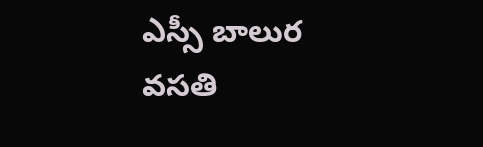ఎస్సీ బాలుర వసతి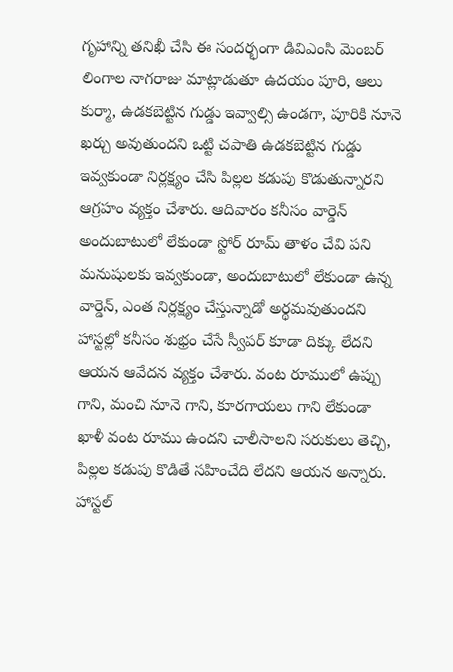గృహాన్ని తనిఖీ చేసి ఈ సందర్భంగా డివిఎంసి మెంబర్ లింగాల నాగరాజు మాట్లాడుతూ ఉదయం పూరి, ఆలు కుర్మా, ఉడకబెట్టిన గుడ్డు ఇవ్వాల్సి ఉండగా, పూరికి నూనె ఖర్చు అవుతుందని ఒట్టి చపాతి ఉడకబెట్టిన గుడ్డు ఇవ్వకుండా నిర్లక్ష్యం చేసి పిల్లల కడుపు కొడుతున్నారని ఆగ్రహం వ్యక్తం చేశారు. ఆదివారం కనీసం వార్డెన్ అందుబాటులో లేకుండా స్టోర్ రూమ్ తాళం చేవి పని మనుషులకు ఇవ్వకుండా, అందుబాటులో లేకుండా ఉన్న వార్డెన్, ఎంత నిర్లక్ష్యం చేస్తున్నాడో అర్థమవుతుందని హాస్టల్లో కనీసం శుభ్రం చేసే స్వీపర్ కూడా దిక్కు లేదని ఆయన ఆవేదన వ్యక్తం చేశారు. వంట రూములో ఉప్పు గాని, మంచి నూనె గాని, కూరగాయలు గాని లేకుండా ఖాళీ వంట రూము ఉందని చాలీసాలని సరుకులు తెచ్చి, పిల్లల కడుపు కొడితే సహించేది లేదని ఆయన అన్నారు. హాస్టల్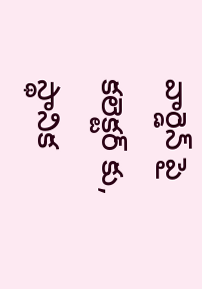వార్డెన్ పై కలెక్టర్ కు, స్థానిక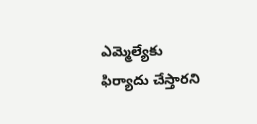ఎమ్మెల్యేకు ఫిర్యాదు చేస్తారని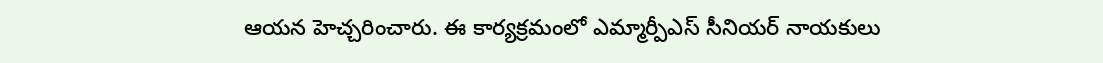ఆయన హెచ్చరించారు. ఈ కార్యక్రమంలో ఎమ్మార్పీఎస్ సీనియర్ నాయకులు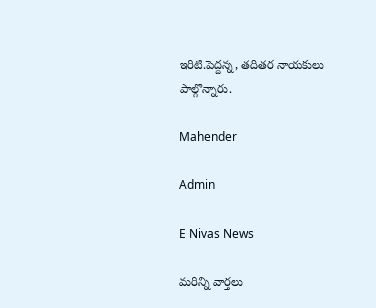ఇరిటి.పెద్దన్న, తదితర నాయకులు పాల్గొన్నారు.

Mahender

Admin

E Nivas News

మరిన్ని వార్తలు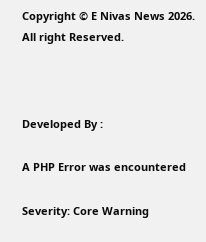Copyright © E Nivas News 2026. All right Reserved.



Developed By :

A PHP Error was encountered

Severity: Core Warning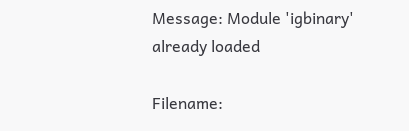Message: Module 'igbinary' already loaded

Filename: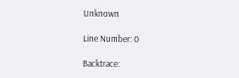Unknown

Line Number: 0

Backtrace: